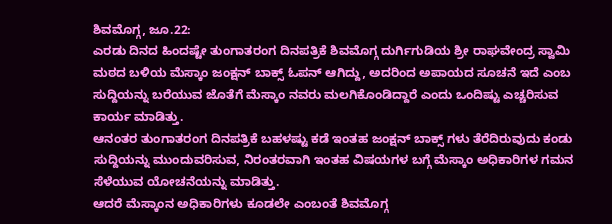ಶಿವಮೊಗ್ಗ, ಜೂ.22:
ಎರಡು ದಿನದ ಹಿಂದಷ್ಟೇ ತುಂಗಾತರಂಗ ದಿನಪತ್ರಿಕೆ ಶಿವಮೊಗ್ಗ ದುರ್ಗಿಗುಡಿಯ ಶ್ರೀ ರಾಘವೇಂದ್ರ ಸ್ವಾಮಿ ಮಠದ ಬಳಿಯ ಮೆಸ್ಕಾಂ ಜಂಕ್ಷನ್ ಬಾಕ್ಸ್ ಓಪನ್ ಆಗಿದ್ದು, ಅದರಿಂದ ಅಪಾಯದ ಸೂಚನೆ ಇದೆ ಎಂಬ ಸುದ್ದಿಯನ್ನು ಬರೆಯುವ ಜೊತೆಗೆ ಮೆಸ್ಕಾಂ ನವರು ಮಲಗಿಕೊಂಡಿದ್ದಾರೆ ಎಂದು ಒಂದಿಷ್ಟು ಎಚ್ಚರಿಸುವ ಕಾರ್ಯ ಮಾಡಿತ್ತು.
ಆನಂತರ ತುಂಗಾತರಂಗ ದಿನಪತ್ರಿಕೆ ಬಹಳಷ್ಟು ಕಡೆ ಇಂತಹ ಜಂಕ್ಷನ್ ಬಾಕ್ಸ್ ಗಳು ತೆರೆದಿರುವುದು ಕಂಡು ಸುದ್ದಿಯನ್ನು ಮುಂದುವರಿಸುವ, ನಿರಂತರವಾಗಿ ಇಂತಹ ವಿಷಯಗಳ ಬಗ್ಗೆ ಮೆಸ್ಕಾಂ ಅಧಿಕಾರಿಗಳ ಗಮನ ಸೆಳೆಯುವ ಯೋಚನೆಯನ್ನು ಮಾಡಿತ್ತು.
ಆದರೆ ಮೆಸ್ಕಾಂನ ಅಧಿಕಾರಿಗಳು ಕೂಡಲೇ ಎಂಬಂತೆ ಶಿವಮೊಗ್ಗ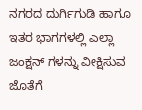ನಗರದ ದುರ್ಗಿಗುಡಿ ಹಾಗೂ ಇತರ ಭಾಗಗಳಲ್ಲಿ ಎಲ್ಲಾ ಜಂಕ್ಷನ್ ಗಳನ್ನು ವೀಕ್ಷಿಸುವ ಜೊತೆಗೆ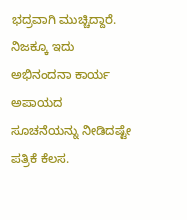ಭದ್ರವಾಗಿ ಮುಚ್ಚಿದ್ದಾರೆ. ನಿಜಕ್ಕೂ ಇದು ಅಭಿನಂದನಾ ಕಾರ್ಯ ಅಪಾಯದ ಸೂಚನೆಯನ್ನು ನೀಡಿದಷ್ಟೇ ಪತ್ರಿಕೆ ಕೆಲಸ.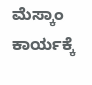ಮೆಸ್ಕಾಂ ಕಾರ್ಯಕ್ಕೆ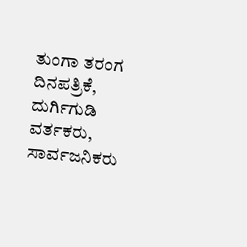ತುಂಗಾ ತರಂಗ ದಿನಪತ್ರಿಕೆ, ದುರ್ಗಿಗುಡಿ ವರ್ತಕರು, ಸಾರ್ವಜನಿಕರು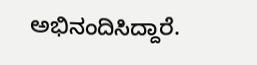ಅಭಿನಂದಿಸಿದ್ದಾರೆ.